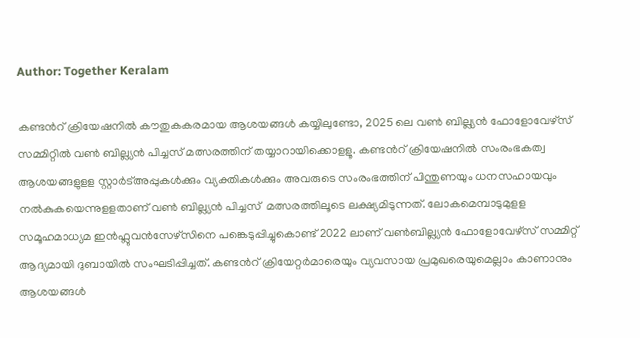Author: Together Keralam

കണ്ടന്‍റ് ക്രിയേഷനില്‍ കൗതുകകരമായ ആശയങ്ങള്‍ കയ്യിലുണ്ടോ, 2025 ലെ വണ്‍ ബില്ല്യൻ ഫോളോവേഴ്സ് സമ്മിറ്റില്‍ വണ്‍ ബില്ല്യൻ പിച്ചസ് മത്സരത്തിന് തയ്യാറായിക്കൊളളൂ. കണ്ടന്‍റ് ക്രിയേഷനില്‍ സംരംഭകത്വ ആശയങ്ങളുളള സ്റ്റാർട്അപ്പുകള്‍ക്കും വ്യക്തികള്‍ക്കും അവരുടെ സംരംഭത്തിന് പിന്തുണയും ധനസഹായവും നല്‍കുകയെന്നുളളതാണ് വണ്‍ ബില്ല്യൻ പിച്ചസ്  മത്സരത്തിലൂടെ ലക്ഷ്യമിടുന്നത്. ലോകമെമ്പാടുമുളള സമൂഹമാധ്യമ ഇന്‍ഫ്ലുവന്‍സേഴ്സിനെ പങ്കെടുപ്പിച്ചുകൊണ്ട് 2022 ലാണ് വണ്‍ബില്ല്യൻ ഫോളോവേഴ്സ് സമ്മിറ്റ് ആദ്യമായി ദുബായില്‍ സംഘടിപ്പിച്ചത്. കണ്ടന്‍റ് ക്രിയേറ്റർമാരെയും വ്യവസായ പ്രമുഖരെയുമെല്ലാം കാണാനും ആശയങ്ങള്‍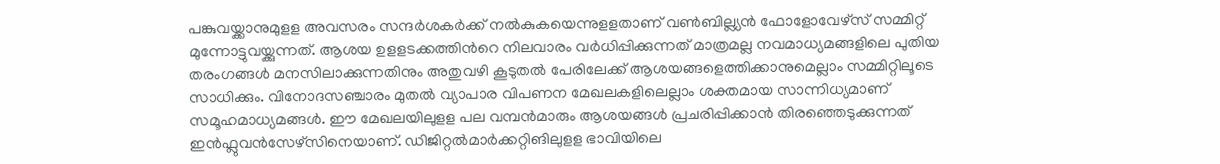പങ്കുവയ്ക്കാനുമുളള അവസരം സന്ദർശകർക്ക് നല്‍കുകയെന്നുളളതാണ് വണ്‍ബില്ല്യൻ ഫോളോവേഴ്സ് സമ്മിറ്റ് മുന്നോട്ടുവയ്ക്കുന്നത്. ആശയ ഉളളടക്കത്തിന്‍റെ നിലവാരം വർധിപ്പിക്കുന്നത് മാത്രമല്ല നവമാധ്യമങ്ങളിലെ പുതിയ തരംഗങ്ങള്‍ മനസിലാക്കുന്നതിനും അതുവഴി കൂടുതല്‍ പേരിലേക്ക് ആശയങ്ങളെത്തിക്കാനുമെല്ലാം സമ്മിറ്റിലൂടെ സാധിക്കും. വിനോദസഞ്ചാരം മുതല്‍ വ്യാപാര വിപണന മേഖലകളിലെല്ലാം ശക്തമായ സാന്നിധ്യമാണ് സമൂഹമാധ്യമങ്ങള്‍. ഈ മേഖലയിലുളള പല വമ്പന്‍മാരും ആശയങ്ങള്‍ പ്രചരിപ്പിക്കാന്‍ തിരഞ്ഞെടുക്കുന്നത് ഇന്‍ഫ്ലുവന്‍സേഴ്സിനെയാണ്. ഡിജിറ്റല്‍മാർക്കറ്റിങിലുളള ഭാവിയിലെ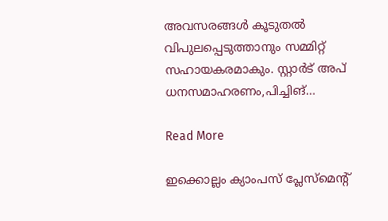അവസരങ്ങള്‍ കൂടുതല്‍ വിപുലപ്പെടുത്താനും സമ്മിറ്റ് സഹായകരമാകും. സ്റ്റാർട് അപ് ധനസമാഹരണം,പിച്ചിങ്…

Read More

ഇക്കൊല്ലം ക്യാംപസ് പ്ലേസ്മെന്റ്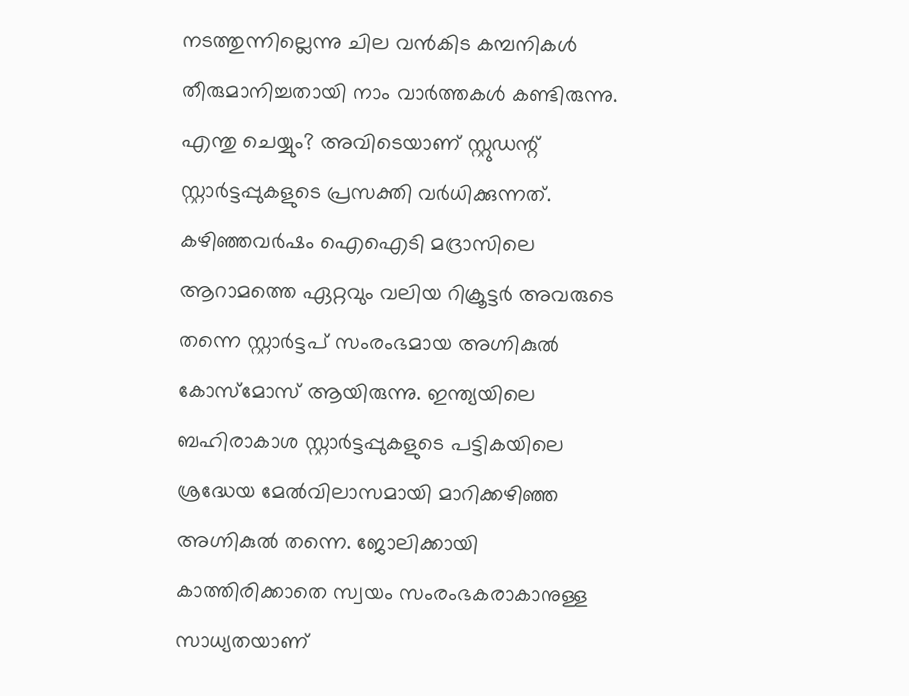നടത്തുന്നില്ലെന്നു ചില വൻകിട കമ്പനികൾ തീരുമാനിച്ചതായി നാം വാർത്തകൾ കണ്ടിരുന്നു. എന്തു ചെയ്യും? അവിടെയാണ് സ്റ്റുഡന്റ് സ്റ്റാർട്ടപ്പുകളുടെ പ്രസക്തി വർധിക്കുന്നത്. കഴിഞ്ഞവർഷം ഐഐടി മദ്രാസിലെ ആറാമത്തെ ഏറ്റവും വലിയ റിക്രൂട്ടർ അവരുടെ തന്നെ സ്റ്റാർട്ടപ് സംരംഭമായ അഗ്നികുൽ കോസ്മോസ് ആയിരുന്നു. ഇന്ത്യയിലെ ബഹിരാകാശ സ്റ്റാർട്ടപ്പുകളുടെ പട്ടികയിലെ ശ്രദ്ധേയ മേൽവിലാസമായി മാറിക്കഴിഞ്ഞ അഗ്നികുൽ തന്നെ. ജോലിക്കായി കാത്തിരിക്കാതെ സ്വയം സംരംഭകരാകാനുള്ള സാധ്യതയാണ്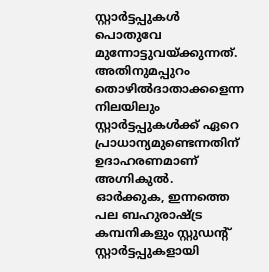സ്റ്റാർട്ടപ്പുകൾ പൊതുവേ മുന്നോട്ടുവയ്ക്കുന്നത്. അതിനുമപ്പുറം തൊഴിൽദാതാക്കളെന്ന നിലയിലും സ്റ്റാർട്ടപ്പുകൾക്ക് ഏറെ പ്രാധാന്യമുണ്ടെന്നതിന് ഉദാഹരണമാണ് അഗ്നികുൽ. ഓർക്കുക, ഇന്നത്തെ പല ബഹുരാഷ്ട്ര കമ്പനികളും സ്റ്റുഡന്റ് സ്റ്റാർട്ടപ്പുകളായി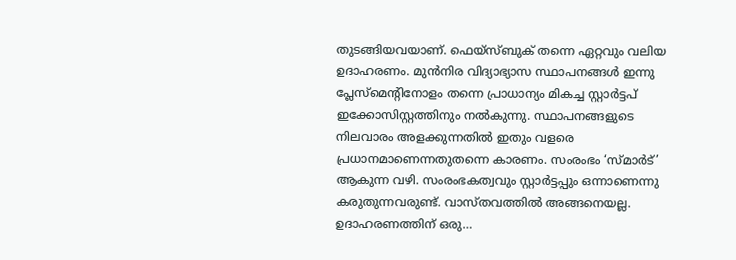തുടങ്ങിയവയാണ്. ഫെയ്സ്ബുക് തന്നെ ഏറ്റവും വലിയ ഉദാഹരണം. മുൻനിര വിദ്യാഭ്യാസ സ്ഥാപനങ്ങൾ ഇന്നു പ്ലേസ്മെന്റിനോളം തന്നെ പ്രാധാന്യം മികച്ച സ്റ്റാർട്ടപ് ഇക്കോസിസ്റ്റത്തിനും നൽകുന്നു. സ്ഥാപനങ്ങളുടെ നിലവാരം അളക്കുന്നതിൽ ഇതും വളരെ പ്രധാനമാണെന്നതുതന്നെ കാരണം. സംരംഭം ‘സ്മാർട്’ ആകുന്ന വഴി. സംരംഭകത്വവും സ്റ്റാർട്ടപ്പും ഒന്നാണെന്നു കരുതുന്നവരുണ്ട്. വാസ്തവത്തിൽ അങ്ങനെയല്ല. ഉദാഹരണത്തിന് ഒരു…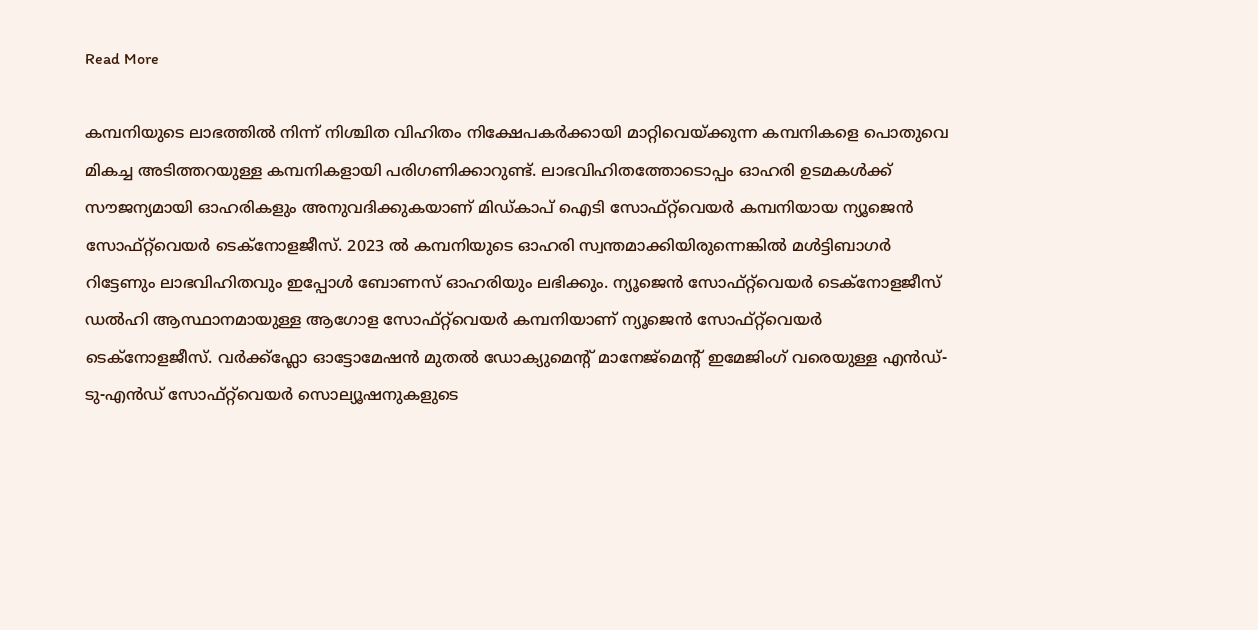Read More

കമ്പനിയുടെ ലാഭത്തിൽ നിന്ന് നിശ്ചിത വിഹിതം നിക്ഷേപകർക്കായി മാറ്റിവെയ്ക്കുന്ന കമ്പനികളെ പൊതുവെ മികച്ച അടിത്തറയുള്ള കമ്പനികളായി പരിഗണിക്കാറുണ്ട്. ലാഭവിഹിതത്തോടൊപ്പം ഓഹരി ഉടമകൾക്ക് സൗജന്യമായി ഓഹരികളും അനുവദിക്കുകയാണ് മിഡ്കാപ് ഐടി സോഫ്റ്റ്‍വെയർ കമ്പനിയായ ന്യൂജെൻ സോഫ്‌റ്റ്‌വെയർ ടെക്‌നോളജീസ്. 2023 ൽ കമ്പനിയുടെ ഓഹരി സ്വന്തമാക്കിയിരുന്നെങ്കിൽ മൾട്ടിബാഗർ റിട്ടേണും ലാഭവിഹിതവും ഇപ്പോൾ ബോണസ് ഓഹരിയും ലഭിക്കും. ന്യൂജെൻ സോഫ്‌റ്റ്‌വെയർ ടെക്‌നോളജീസ് ഡൽഹി ആസ്ഥാനമായുള്ള ആഗോള സോഫ്റ്റ്‌വെയർ കമ്പനിയാണ് ന്യൂജെൻ സോഫ്‌റ്റ്‌വെയർ ടെക്‌നോളജീസ്. വർക്ക്ഫ്ലോ ഓട്ടോമേഷൻ മുതൽ ഡോക്യുമെന്റ് മാനേജ്‌മെന്റ് ഇമേജിംഗ് വരെയുള്ള എൻഡ്-ടു-എൻഡ് സോഫ്‌റ്റ്‌വെയർ സൊല്യൂഷനുകളുടെ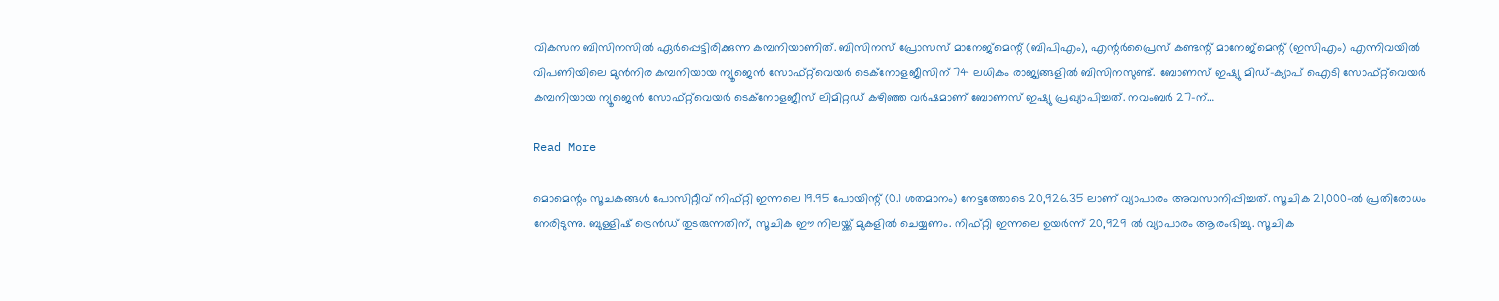വികസന ബിസിനസിൽ ഏർപ്പെട്ടിരിക്കുന്ന കമ്പനിയാണിത്. ബിസിനസ് പ്രോസസ് മാനേജ്‌മെന്റ് (ബിപിഎം), എന്റർപ്രൈസ് കണ്ടന്റ് മാനേജ്‌മെന്റ് (ഇസിഎം) എന്നിവയിൽ വിപണിയിലെ മുൻനിര കമ്പനിയായ ന്യൂജെൻ സോഫ്റ്റ്‌വെയർ ടെക്‌നോളജീസിന് 74 ലധികം രാജ്യങ്ങളിൽ ബിസിനസുണ്ട്. ബോണസ് ഇഷ്യു മിഡ്-ക്യാപ് ഐടി സോഫ്റ്റ്‌വെയർ കമ്പനിയായ ന്യൂജെൻ സോഫ്റ്റ്‌വെയർ ടെക്‌നോളജീസ് ലിമിറ്റഡ് കഴിഞ്ഞ വർഷമാണ് ബോണസ് ഇഷ്യു പ്രഖ്യാപിച്ചത്. നവംബർ 27-ന്…

Read More

മൊമെന്റം സൂചകങ്ങൾ പോസിറ്റീവ് നിഫ്റ്റി ഇന്നലെ 19.95 പോയിന്റ് (0.1 ശതമാനം) നേട്ടത്തോടെ 20,926.35 ലാണ് വ്യാപാരം അവസാനിപ്പിച്ചത്. സൂചിക 21,000-ൽ പ്രതിരോധം നേരിടുന്നു. ബുള്ളിഷ് ട്രെൻഡ് തുടരുന്നതിന്, സൂചിക ഈ നിലയ്ക്ക് മുകളിൽ ചെയ്യണം. നിഫ്റ്റി ഇന്നലെ ഉയർന്ന് 20,929 ൽ വ്യാപാരം ആരംഭിച്ചു. സൂചിക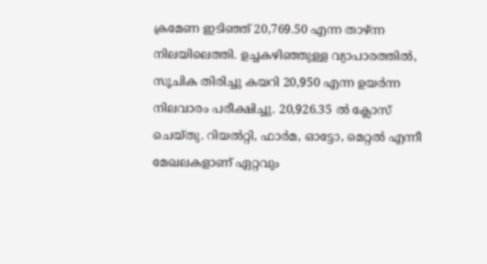ക്രമേണ ഇടിഞ്ഞ് 20,769.50 എന്ന താഴ്ന്ന നിലയിലെത്തി. ഉച്ചകഴിഞ്ഞുള്ള വ്യാപാരത്തിൽ, സൂചിക തിരിച്ചു കയറി 20,950 എന്ന ഉയർന്ന നിലവാരം പരീക്ഷിച്ചു. 20,926.35 ൽ ക്ലോസ് ചെയ്തു. റിയൽറ്റി, ഫാർമ, ഓട്ടോ, മെറ്റൽ എന്നീ മേഖലകളാണ് ഏറ്റവും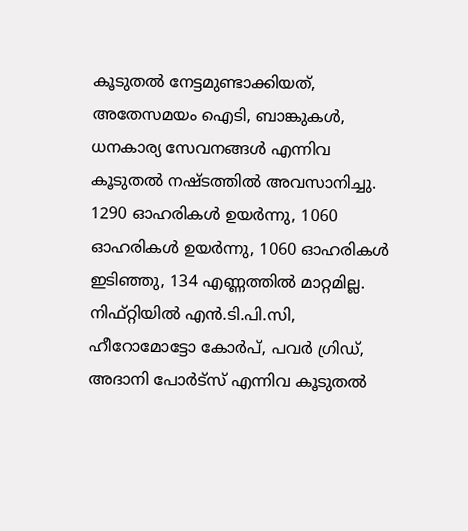കൂടുതൽ നേട്ടമുണ്ടാക്കിയത്, അതേസമയം ഐടി, ബാങ്കുകൾ, ധനകാര്യ സേവനങ്ങൾ എന്നിവ കൂടുതൽ നഷ്ടത്തിൽ അവസാനിച്ചു. 1290 ഓഹരികൾ ഉയർന്നു, 1060 ഓഹരികൾ ഉയർന്നു, 1060 ഓഹരികൾ ഇടിഞ്ഞു, 134 എണ്ണത്തിൽ മാറ്റമില്ല. നിഫ്റ്റിയിൽ എൻ.ടി.പി.സി, ഹീറോമോട്ടോ കോർപ്, പവർ ഗ്രിഡ്, അദാനി പോർട്സ് എന്നിവ കൂടുതൽ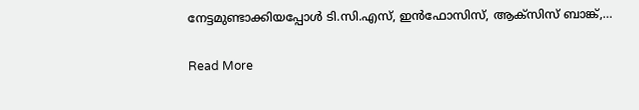നേട്ടമുണ്ടാക്കിയപ്പോൾ ടി.സി.എസ്, ഇൻഫോസിസ്, ആക്സിസ് ബാങ്ക്,…

Read More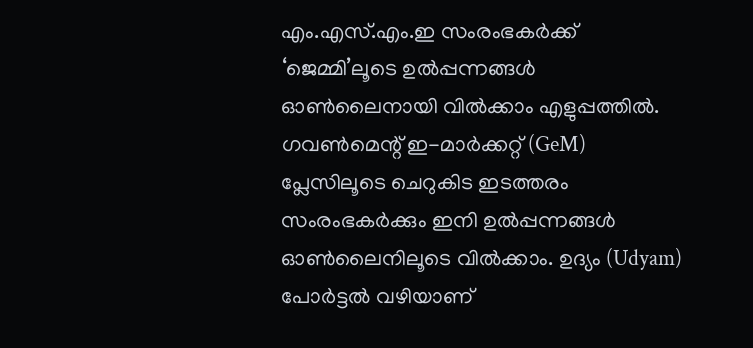എം.എസ്.എം.ഇ സംരംഭകര്‍ക്ക് ‘ജെമ്മി’ലൂടെ ഉല്‍പ്പന്നങ്ങള്‍ ഓണ്‍ലൈനായി വില്‍ക്കാം എളുപ്പത്തില്‍. ഗവണ്‍മെന്റ് ഇ-മാര്‍ക്കറ്റ് (GeM) പ്ലേസിലൂടെ ചെറുകിട ഇടത്തരം സംരംഭകര്‍ക്കും ഇനി ഉല്‍പ്പന്നങ്ങള്‍ ഓണ്‍ലൈനിലൂടെ വില്‍ക്കാം. ഉദ്യം (Udyam) പോര്‍ട്ടല്‍ വഴിയാണ്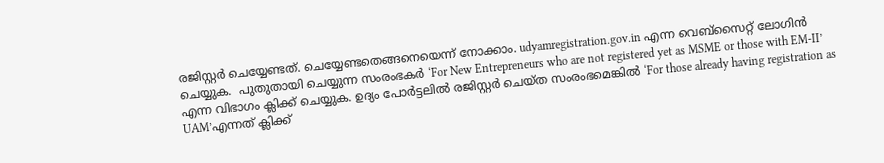രജിസ്റ്റര്‍ ചെയ്യേണ്ടത്. ചെയ്യേണ്ടതെങ്ങനെയെന്ന് നോക്കാം. udyamregistration.gov.in എന്ന വെബ്‌സൈറ്റ് ലോഗിന്‍ ചെയ്യുക.  പുതുതായി ചെയ്യുന്ന സംരംഭകര്‍ ‘For New Entrepreneurs who are not registered yet as MSME or those with EM-II’ എന്ന വിഭാഗം ക്ലിക്ക് ചെയ്യുക. ഉദ്യം പോര്‍ട്ടലില്‍ രജിസ്റ്റര്‍ ചെയ്ത സംരംഭമെങ്കില്‍ ‘For those already having registration as UAM’എന്നത് ക്ലിക്ക്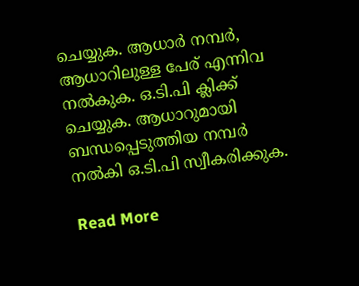ചെയ്യുക. ആധാര്‍ നമ്പര്‍, ആധാറിലുള്ള പേര് എന്നിവ നല്‍കുക. ഒ.ടി.പി ക്ലിക്ക് ചെയ്യുക. ആധാറുമായി ബന്ധപ്പെടുത്തിയ നമ്പര്‍ നല്‍കി ഒ.ടി.പി സ്വീകരിക്കുക.

Read More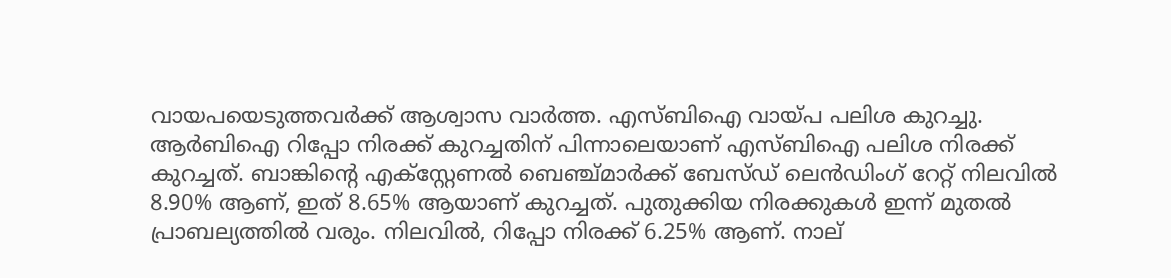വായപയെടുത്തവർക്ക് ആശ്വാസ വാർത്ത. എസ്ബിഐ വായ്പ പലിശ കുറച്ചു. ആർബിഐ റിപ്പോ നിരക്ക് കുറച്ചതിന് പിന്നാലെയാണ് എസ്ബിഐ പലിശ നിരക്ക് കുറച്ചത്. ബാങ്കിന്റെ എക്‌സ്റ്റേണൽ ബെഞ്ച്മാർക്ക് ബേസ്ഡ് ലെൻഡിംഗ് റേറ്റ് നിലവിൽ 8.90% ആണ്, ഇത് 8.65% ആയാണ് കുറച്ചത്. പുതുക്കിയ നിരക്കുകൾ ഇന്ന് മുതൽ പ്രാബല്യത്തിൽ വരും. നിലവിൽ, റിപ്പോ നിരക്ക് 6.25% ആണ്. നാല്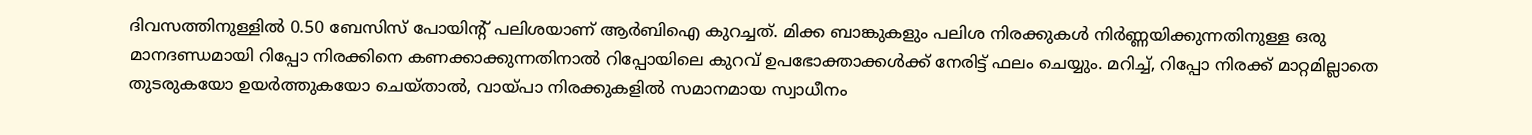ദിവസത്തിനുള്ളിൽ 0.50 ബേസിസ് പോയിന്റ് പലിശയാണ് ആർബിഐ കുറച്ചത്. മിക്ക ബാങ്കുകളും പലിശ നിരക്കുകൾ നിർണ്ണയിക്കുന്നതിനുള്ള ഒരു മാനദണ്ഡമായി റിപ്പോ നിരക്കിനെ കണക്കാക്കുന്നതിനാൽ റിപ്പോയിലെ കുറവ് ഉപഭോക്താക്കൾക്ക് നേരിട്ട് ഫലം ചെയ്യും. മറിച്ച്, റിപ്പോ നിരക്ക് മാറ്റമില്ലാതെ തുടരുകയോ ഉയർത്തുകയോ ചെയ്താൽ, വായ്പാ നിരക്കുകളിൽ സമാനമായ സ്വാധീനം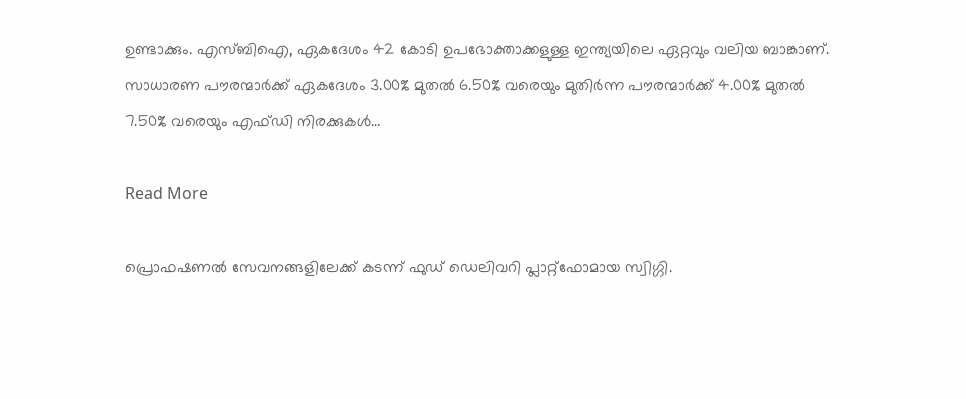ഉണ്ടാക്കും. എസ്‌ബി‌ഐ, ഏകദേശം 42 കോടി ഉപഭോക്താക്കളുള്ള ഇന്ത്യയിലെ ഏറ്റവും വലിയ ബാങ്കാണ്. സാധാരണ പൗരന്മാർക്ക് ഏകദേശം 3.00% മുതൽ 6.50% വരെയും മുതിർന്ന പൗരന്മാർക്ക് 4.00% മുതൽ 7.50% വരെയും എഫ്‌ഡി നിരക്കുകൾ…

Read More

പ്രൊഫഷണൽ സേവനങ്ങളിലേക്ക് കടന്ന് ഫുഡ് ഡെലിവറി പ്ലാറ്റ്‌ഫോമായ സ്വിഗ്ഗി.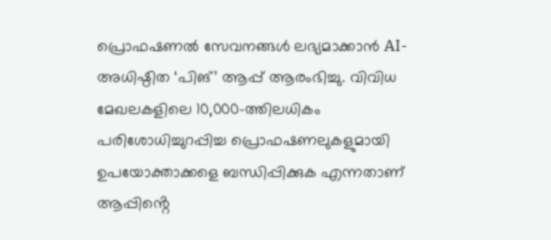പ്രൊഫഷണൽ സേവനങ്ങൾ ലഭ്യമാക്കാൻ AI- അധിഷ്ഠിത ‘പിങ്’ ആപ്പ് ആരംഭിച്ചു. വിവിധ മേഖലകളിലെ 10,000-ത്തിലധികം പരിശോധിച്ചുറപ്പിച്ച പ്രൊഫഷണലുകളുമായി ഉപയോക്താക്കളെ ബന്ധിപ്പിക്കുക എന്നതാണ് ആപ്പിൻ്റെ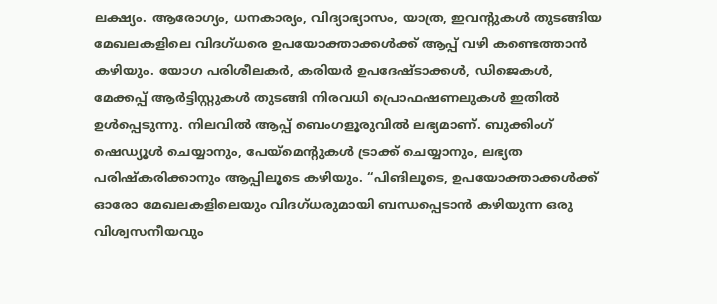ലക്ഷ്യം. ആരോഗ്യം, ധനകാര്യം, വിദ്യാഭ്യാസം, യാത്ര, ഇവന്റുകൾ തുടങ്ങിയ മേഖലകളിലെ വിദഗ്ധരെ ഉപയോക്താക്കൾക്ക് ആപ്പ് വഴി കണ്ടെത്താൻ കഴിയും. യോഗ പരിശീലകർ, കരിയർ ഉപദേഷ്ടാക്കൾ, ഡിജെകൾ, മേക്കപ്പ് ആർട്ടിസ്റ്റുകൾ തുടങ്ങി നിരവധി പ്രൊഫഷണലുകൾ ഇതിൽ ഉൾപ്പെടുന്നു. നിലവിൽ ആപ്പ് ബെംഗളൂരുവിൽ ലഭ്യമാണ്. ബുക്കിംഗ് ഷെഡ്യൂൾ ചെയ്യാനും, പേയ്‌മെന്റുകൾ ട്രാക്ക് ചെയ്യാനും, ലഭ്യത പരിഷ്കരിക്കാനും ആപ്പിലൂടെ കഴിയും. “പിങിലൂടെ, ഉപയോക്താക്കൾക്ക് ഓരോ മേഖലകളിലെയും വിദഗ്ധരുമായി ബന്ധപ്പെടാൻ കഴിയുന്ന ഒരു വിശ്വസനീയവും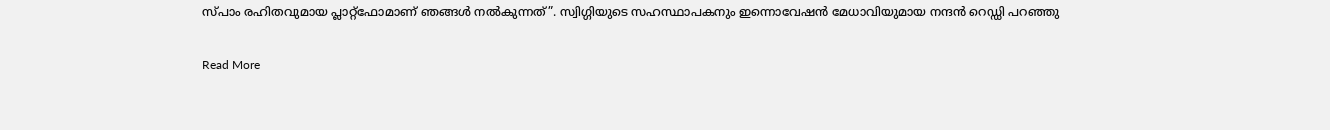സ്പാം രഹിതവുമായ പ്ലാറ്റ്‌ഫോമാണ് ഞങ്ങൾ നൽകുന്നത്”. സ്വിഗ്ഗിയുടെ സഹസ്ഥാപകനും ഇന്നൊവേഷൻ മേധാവിയുമായ നന്ദൻ റെഡ്ഡി പറഞ്ഞു

Read More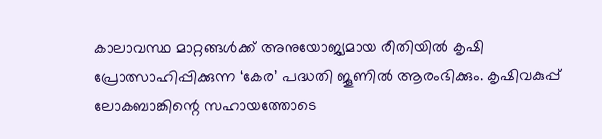കാലാവസ്ഥ മാറ്റങ്ങൾക്ക്‌ അനുയോജ്യമായ രീതിയിൽ കൃഷി പ്രോത്സാഹിപ്പിക്കുന്ന ‘കേര’ പദ്ധതി ജൂണിൽ ആരംഭിക്കും. കൃഷിവകുപ്പ് ലോകബാങ്കിന്റെ സഹായത്തോടെ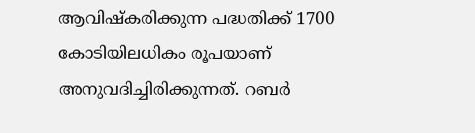ആവിഷ്‌കരിക്കുന്ന പദ്ധതിക്ക് 1700 കോടിയിലധികം രൂപയാണ് അനുവദിച്ചിരിക്കുന്നത്. റബർ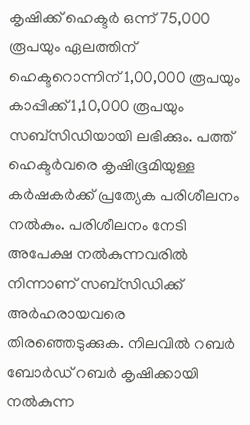കൃഷിക്ക് ഹെക്ടർ ഒന്ന് 75,000 രൂപയും ഏലത്തിന്‌ ഹെക്ടറൊന്നിന്‌ 1,00,000 രൂപയും കാപ്പിക്ക്‌ 1,10,000 രൂപയും സബ്‌സിഡിയായി ലഭിക്കും. പത്ത്‌ ഹെക്ടർവരെ കൃഷിഭൂമിയുള്ള കർഷകർക്ക്‌ പ്രത്യേക പരിശീലനം നൽകും. പരിശീലനം നേടി അപേക്ഷ നൽകുന്നവരിൽ നിന്നാണ് സബ്‌സിഡിക്ക്‌ അർഹരായവരെ തിരഞ്ഞെടുക്കുക. നിലവിൽ റബ‍ർ ബോ‍ർഡ് റബർ കൃഷിക്കായി നൽകുന്ന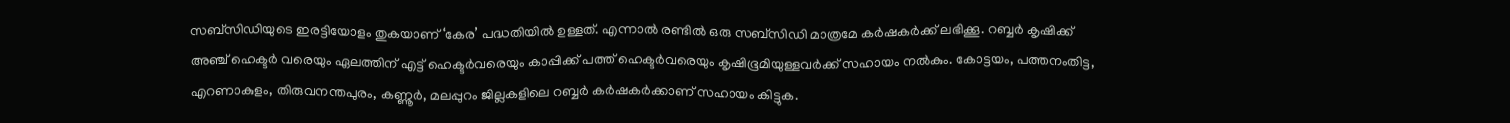സബ്സിഡിയുടെ ഇരട്ടിയോളം തുകയാണ് ‘കേര’ പദ്ധതിയിൽ ഉള്ളത്. എന്നാൽ രണ്ടിൽ ഒരു സബ്സിഡി മാത്രമേ കർഷകർക്ക് ലഭിക്കൂ. റബ്ബർ കൃഷിക്ക് അഞ്ച്‌ ഹെക്ടർ വരെയും ഏലത്തിന്‌ എട്ട്‌ ഹെക്ടർവരെയും കാപ്പിക്ക്‌ പത്ത്‌ ഹെക്ടർവരെയും കൃഷിഭൂമിയുള്ളവർക്ക്‌ സഹായം നൽ‌കും. കോട്ടയം, പത്തനംതിട്ട, എറണാകുളം, തിരുവനന്തപുരം, കണ്ണൂർ, മലപ്പുറം ജില്ലകളിലെ റബ്ബർ കർഷകർക്കാണ് സഹായം കിട്ടുക.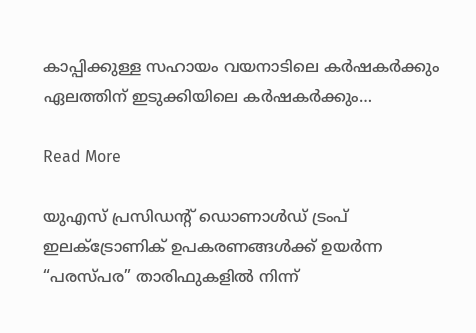കാപ്പിക്കുള്ള സഹായം വയനാടിലെ കർഷകർക്കും ഏലത്തിന് ഇടുക്കിയിലെ കർഷകർക്കും…

Read More

യുഎസ് പ്രസിഡന്റ് ഡൊണാൾഡ് ട്രംപ് ഇലക്ട്രോണിക് ഉപകരണങ്ങൾക്ക് ഉയർന്ന “പരസ്പര” താരിഫുകളിൽ നിന്ന്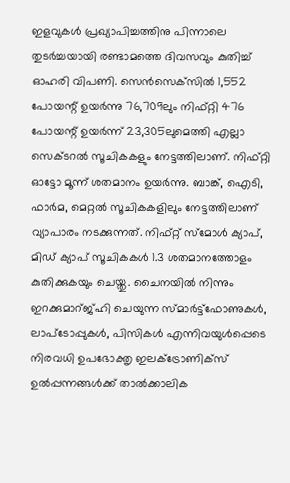ഇളവുകൾ പ്രഖ്യാപിച്ചത്തിനു പിന്നാലെ തുടര്‍ച്ചയായി രണ്ടാമത്തെ ദിവസവും കുതിച്ച് ഓഹരി വിപണി. സെന്‍സെക്‌സില്‍ 1,552 പോയന്റ് ഉയർന്നു 76,709ലും നിഫ്റ്റി 476 പോയന്റ് ഉയർന്ന് 23,305ലുമെത്തി എല്ലാ സെക്ടറല്‍ സൂചികകളും നേട്ടത്തിലാണ്. നിഫ്റ്റി ഓട്ടോ മൂന്ന് ശതമാനം ഉയര്‍ന്നു. ബാങ്ക്, ഐടി, ഫാര്‍മ, മെറ്റല്‍ സൂചികകളിലും നേട്ടത്തിലാണ് വ്യാപാരം നടക്കുന്നത്. നിഫ്റ്റ് സ്‌മോള്‍ ക്യാപ്, മിഡ് ക്യാപ് സൂചികകള്‍ 1.3 ശതമാനത്തോളം കുതിക്കുകയും ചെയ്തു. ചൈനയിൽ നിന്നും ഇറക്കുമാറ്ജ്ഹി ചെയുന്ന സ്മാർട്ട്‌ഫോണുകൾ, ലാപ്‌ടോപ്പുകൾ, പിസികൾ എന്നിവയുൾപ്പെടെ നിരവധി ഉപഭോക്തൃ ഇലക്ട്രോണിക്‌സ് ഉൽപ്പന്നങ്ങൾക്ക് താൽക്കാലിക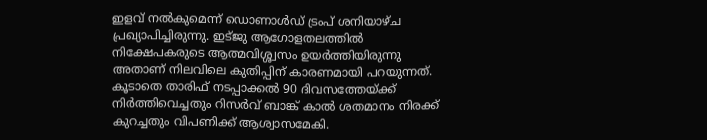ഇളവ് നൽകുമെന്ന് ഡൊണാൾഡ് ട്രംപ് ശനിയാഴ്ച പ്രഖ്യാപിച്ചിരുന്നു. ഇട്ജു ആഗോളതലത്തിൽ നിക്ഷേപകരുടെ ആത്മവിശ്ശ്വസം ഉയർത്തിയിരുന്നു അതാണ് നിലവിലെ കുതിപ്പിന് കാരണമായി പറയുന്നത്. കൂടാതെ താരിഫ് നടപ്പാക്കല്‍ 90 ദിവസത്തേയ്ക്ക് നിര്‍ത്തിവെച്ചതും റിസര്‍വ് ബാങ്ക് കാല്‍ ശതമാനം നിരക്ക് കുറച്ചതും വിപണിക്ക് ആശ്വാസമേകി.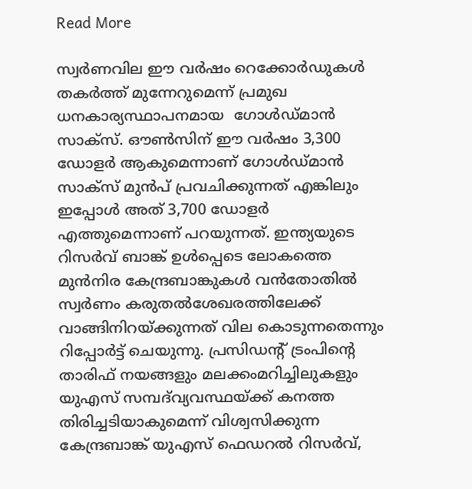Read More

സ്വർണവില ഈ വർഷം റെക്കോർഡുകൾ തകർത്ത് മുന്നേറുമെന്ന് പ്രമുഖ ധനകാര്യസ്ഥാപനമായ  ഗോൾഡ്മാൻ സാക്സ്. ഔൺസിന് ഈ വർഷം 3,300 ഡോളർ ആകുമെന്നാണ് ഗോൾഡ്മാൻ സാക്സ് മുൻപ് പ്രവചിക്കുന്നത് എങ്കിലും ഇപ്പോൾ അത് 3,700 ഡോളർ എത്തുമെന്നാണ് പറയുന്നത്‌. ഇന്ത്യയുടെ റിസർവ് ബാങ്ക് ഉൾപ്പെടെ ലോകത്തെ മുൻനിര കേന്ദ്രബാങ്കുകൾ വൻതോതിൽ സ്വർണം കരുതൽശേഖരത്തിലേക്ക് വാങ്ങിനിറയ്ക്കുന്നത് വില കൊടുന്നതെന്നും റിപ്പോർട്ട് ചെയുന്നു. പ്രസിഡന്റ് ട്രംപിന്റെ താരിഫ് നയങ്ങളും മലക്കംമറിച്ചിലുകളും യുഎസ് സമ്പദ്‍വ്യവസ്ഥയ്ക്ക് കനത്ത തിരിച്ചടിയാകുമെന്ന് വിശ്വസിക്കുന്ന കേന്ദ്രബാങ്ക് യുഎസ് ഫെഡറൽ റിസർവ്,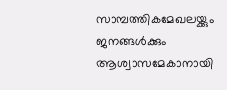സാമ്പത്തികമേഖലയ്ക്കും ജനങ്ങൾക്കും ആശ്വാസമേകാനായി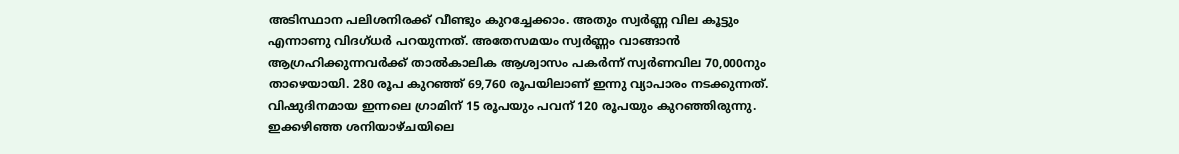അടിസ്ഥാന പലിശനിരക്ക് വീണ്ടും കുറച്ചേക്കാം. അതും സ്വർണ്ണ വില കൂട്ടും എന്നാണു വിദഗ്ധർ പറയുന്നത്. അതേസമയം സ്വർണ്ണം വാങ്ങാൻ ആഗ്രഹിക്കുന്നവർക്ക് താൽകാലിക ആശ്വാസം പകർന്ന് സ്വർണവില 70,000നും താഴെയായി. 280 രൂപ കുറഞ്ഞ് 69,760 രൂപയിലാണ് ഇന്നു വ്യാപാരം നടക്കുന്നത്. വിഷുദിനമായ ഇന്നലെ ഗ്രാമിന് 15 രൂപയും പവന് 120 രൂപയും കുറഞ്ഞിരുന്നു. ഇക്കഴിഞ്ഞ ശനിയാഴ്ചയിലെ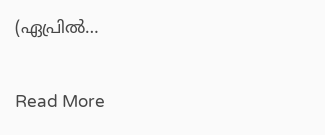(ഏപ്രിൽ…

Read More